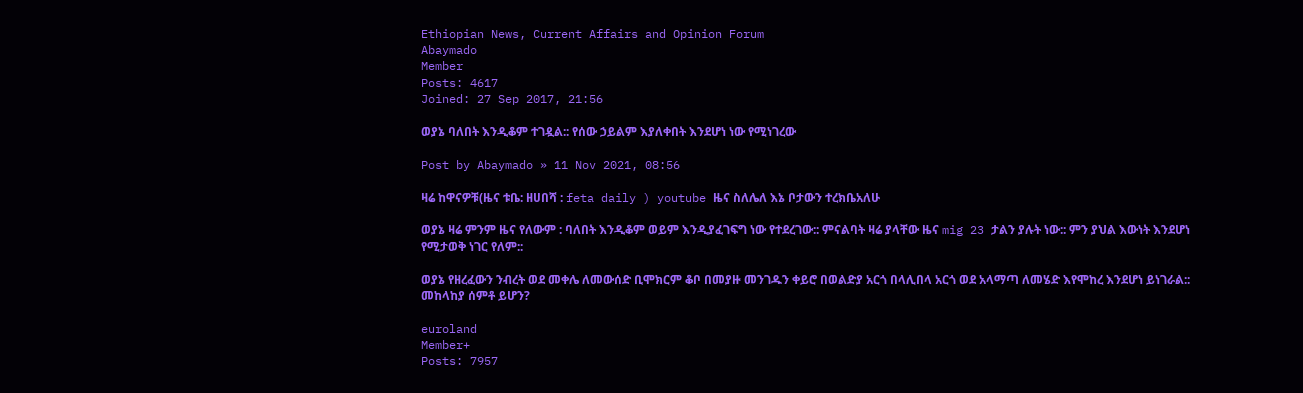Ethiopian News, Current Affairs and Opinion Forum
Abaymado
Member
Posts: 4617
Joined: 27 Sep 2017, 21:56

ወያኔ ባለበት እንዲቆም ተገዷል:: የሰው ኃይልም እያለቀበት እንደሆነ ነው የሚነገረው

Post by Abaymado » 11 Nov 2021, 08:56

ዛሬ ከዋናዎቹ(ዜና ቱቤ: ዘሀበሻ : feta daily ) youtube ዜና ስለሌለ እኔ ቦታውን ተረክቤአለሁ

ወያኔ ዛሬ ምንም ዜና የለውም : ባለበት እንዲቆም ወይም እንዲያፈገፍግ ነው የተደረገው:: ምናልባት ዛሬ ያላቸው ዜና mig 23 ታልን ያሉት ነው:: ምን ያህል እውነት እንደሆነ የሚታወቅ ነገር የለም::

ወያኔ የዘረፈውን ንብረት ወደ መቀሌ ለመውሰድ ቢሞክርም ቆቦ በመያዙ መንገዱን ቀይሮ በወልድያ አርጎ በላሊበላ አርጎ ወደ አላማጣ ለመሄድ እየሞከረ እንደሆነ ይነገራል:: መከላከያ ሰምቶ ይሆን?

euroland
Member+
Posts: 7957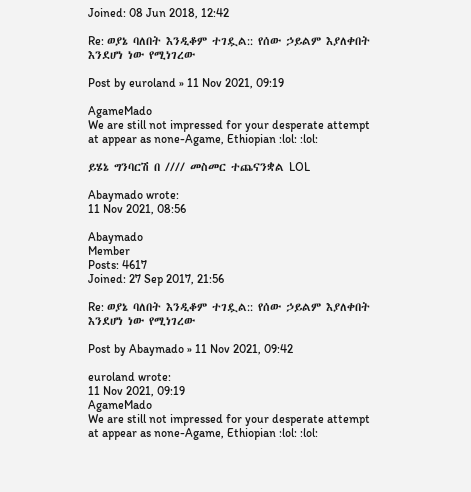Joined: 08 Jun 2018, 12:42

Re: ወያኔ ባለበት እንዲቆም ተገዷል:: የሰው ኃይልም እያለቀበት እንደሆነ ነው የሚነገረው

Post by euroland » 11 Nov 2021, 09:19

AgameMado
We are still not impressed for your desperate attempt at appear as none-Agame, Ethiopian :lol: :lol:

ይሄኔ ግንባርሽ በ //// መስመር ተጨናንቋል LOL

Abaymado wrote:
11 Nov 2021, 08:56

Abaymado
Member
Posts: 4617
Joined: 27 Sep 2017, 21:56

Re: ወያኔ ባለበት እንዲቆም ተገዷል:: የሰው ኃይልም እያለቀበት እንደሆነ ነው የሚነገረው

Post by Abaymado » 11 Nov 2021, 09:42

euroland wrote:
11 Nov 2021, 09:19
AgameMado
We are still not impressed for your desperate attempt at appear as none-Agame, Ethiopian :lol: :lol: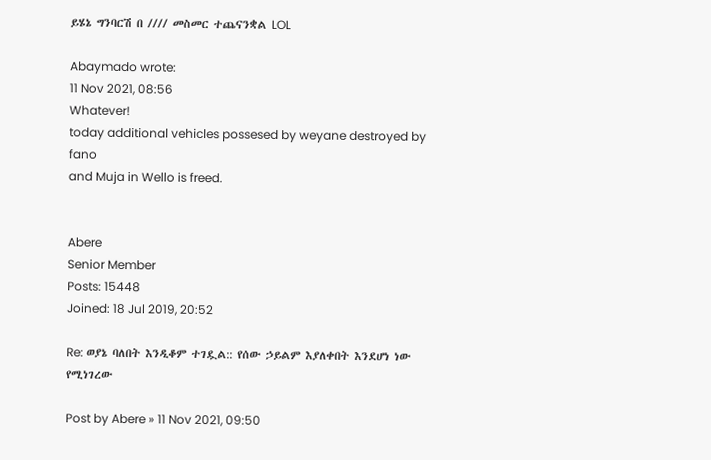ይሄኔ ግንባርሽ በ //// መስመር ተጨናንቋል LOL

Abaymado wrote:
11 Nov 2021, 08:56
Whatever!
today additional vehicles possesed by weyane destroyed by fano
and Muja in Wello is freed.


Abere
Senior Member
Posts: 15448
Joined: 18 Jul 2019, 20:52

Re: ወያኔ ባለበት እንዲቆም ተገዷል:: የሰው ኃይልም እያለቀበት እንደሆነ ነው የሚነገረው

Post by Abere » 11 Nov 2021, 09:50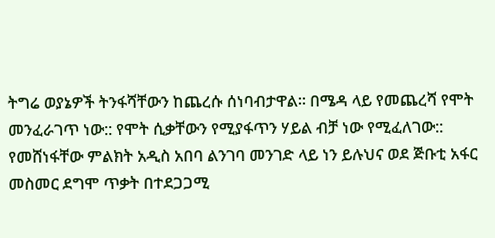ትግሬ ወያኔዎች ትንፋሻቸውን ከጨረሱ ሰነባብታዋል። በሜዳ ላይ የመጨረሻ የሞት መንፈራገጥ ነው:: የሞት ሲቃቸውን የሚያፋጥን ሃይል ብቻ ነው የሚፈለገው:: የመሸነፋቸው ምልክት አዲስ አበባ ልንገባ መንገድ ላይ ነን ይሉህና ወደ ጅቡቲ አፋር መስመር ደግሞ ጥቃት በተደጋጋሚ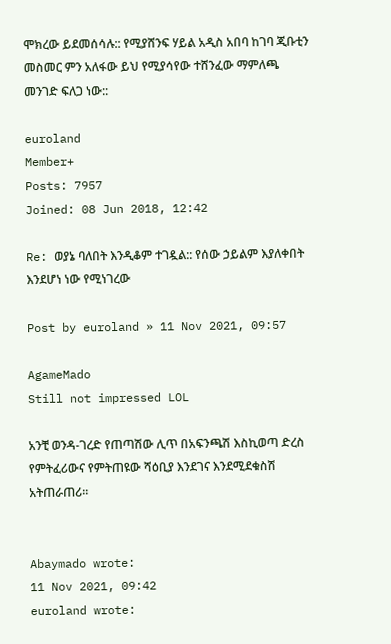ሞክረው ይደመሰሳሉ:: የሚያሸንፍ ሃይል አዲስ አበባ ከገባ ጂቡቲን መስመር ምን አለፋው ይህ የሚያሳየው ተሸንፈው ማምለጫ መንገድ ፍለጋ ነው::

euroland
Member+
Posts: 7957
Joined: 08 Jun 2018, 12:42

Re: ወያኔ ባለበት እንዲቆም ተገዷል:: የሰው ኃይልም እያለቀበት እንደሆነ ነው የሚነገረው

Post by euroland » 11 Nov 2021, 09:57

AgameMado
Still not impressed LOL

አንቺ ወንዳ-ገረድ የጠጣሽው ሊጥ በአፍንጫሽ እስኪወጣ ድረስ የምትፈሪውና የምትጠዩው ሻዕቢያ እንደገና እንደሚደቁስሽ አትጠራጠሪ።


Abaymado wrote:
11 Nov 2021, 09:42
euroland wrote: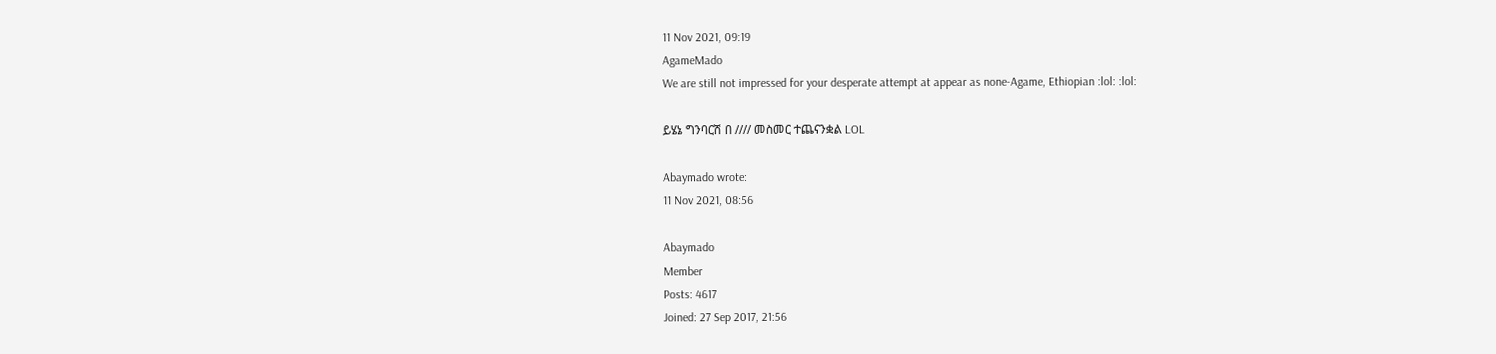11 Nov 2021, 09:19
AgameMado
We are still not impressed for your desperate attempt at appear as none-Agame, Ethiopian :lol: :lol:

ይሄኔ ግንባርሽ በ //// መስመር ተጨናንቋል LOL

Abaymado wrote:
11 Nov 2021, 08:56

Abaymado
Member
Posts: 4617
Joined: 27 Sep 2017, 21:56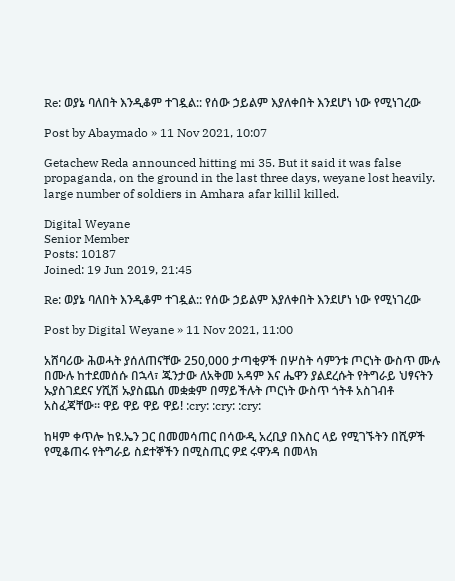Re: ወያኔ ባለበት እንዲቆም ተገዷል:: የሰው ኃይልም እያለቀበት እንደሆነ ነው የሚነገረው

Post by Abaymado » 11 Nov 2021, 10:07

Getachew Reda announced hitting mi 35. But it said it was false propaganda, on the ground in the last three days, weyane lost heavily. large number of soldiers in Amhara afar killil killed.

Digital Weyane
Senior Member
Posts: 10187
Joined: 19 Jun 2019, 21:45

Re: ወያኔ ባለበት እንዲቆም ተገዷል:: የሰው ኃይልም እያለቀበት እንደሆነ ነው የሚነገረው

Post by Digital Weyane » 11 Nov 2021, 11:00

አሸባሪው ሕወሓት ያሰለጠናቸው 250,000 ታጣቂዎች በሦስት ሳምንቱ ጦርነት ውስጥ ሙሉ በሙሉ ከተደመሰሱ በኋላ፣ ጁንታው ለአቅመ አዳም እና ሔዋን ያልደረሱት የትግራይ ህፃናትን ኡያስገደደና ሃሺሽ ኡያስጨሰ መቋቋም በማይችሉት ጦርነት ውስጥ ጎትቶ አስገብቶ አስፈጃቸው። ዋይ ዋይ ዋይ ዋይ! :cry: :cry: :cry:

ከዛም ቀጥሎ ከዩ.ኤን ጋር በመመሳጠር በሳውዲ አረቢያ በእስር ላይ የሚገኙትን በሺዎች የሚቆጠሩ የትግራይ ስደተኞችን በሚስጢር ዎደ ሩዋንዳ በመላክ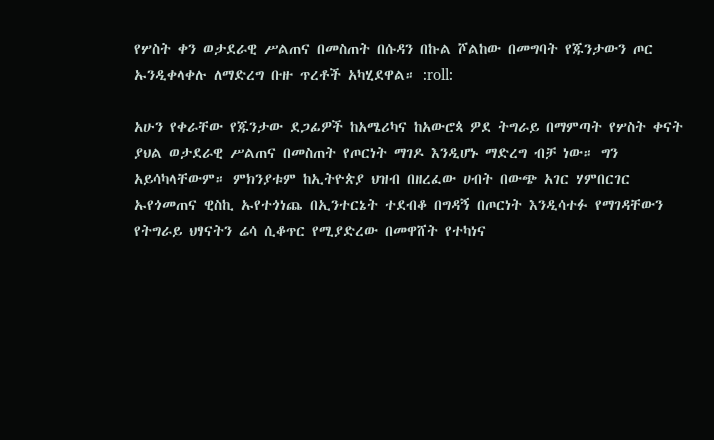የሦስት ቀን ወታደራዊ ሥልጠና በመስጠት በሱዳን በኩል ሾልከው በመግባት የጁንታውን ጦር ኡንዲቀላቀሉ ለማድረግ ቡዙ ጥረቶች አካሂደዋል። :roll:

አሁን የቀራቸው የጁንታው ደጋፊዎች ከአሜሪካና ከአውሮጳ ዎደ ትግራይ በማምጣት የሦስት ቀናት ያህል ወታደራዊ ሥልጠና በመስጠት የጦርነት ማገዶ እንዲሆኑ ማድረግ ብቻ ነው። ግን አይሳካላቸውም። ምክንያቱም ከኢትዮጵያ ህዝብ በዘረፈው ሀብት በውጭ አገር ሃምበርገር ኡየጎመጠና ዊስኪ ኡየተጎነጨ በኢንተርኔት ተደብቆ በግዳኝ በጦርነት እንዲሳተፉ የማገዳቸውን የትግራይ ህፃናትን ሬሳ ሲቆጥር የሚያድረው በመዋሸት የተካነና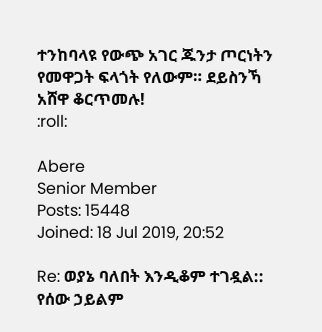ተንከባላዩ የውጭ አገር ጁንታ ጦርነትን የመዋጋት ፍላጎት የለውም። ደይስንኻ አሸዋ ቆርጥመሉ!
:roll:

Abere
Senior Member
Posts: 15448
Joined: 18 Jul 2019, 20:52

Re: ወያኔ ባለበት እንዲቆም ተገዷል:: የሰው ኃይልም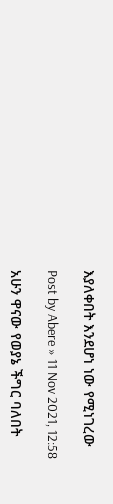እያለቀበት እንደሆነ ነው የሚነገረው

Post by Abere » 11 Nov 2021, 12:58

አሁን ዋናው የወያኔ ችግር ባለበት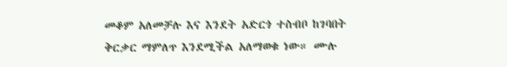መቆም አለመቻሉ እና እንደት አድርጎ ተስብቦ ከገባበት ቅርቃር ማምለጥ እንደሚችል አለማወቁ ነው። ሙሉ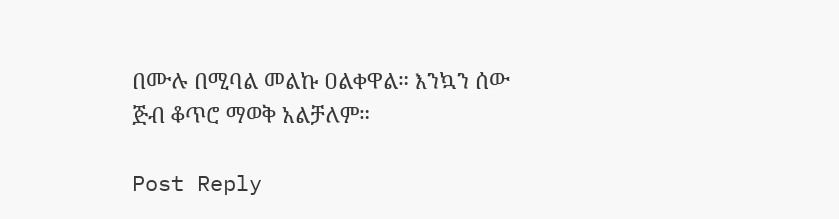በሙሉ በሚባል መልኩ ዐልቀዋል። እንኳን ሰው ጅብ ቆጥሮ ማወቅ አልቻለም።

Post Reply